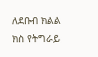ለደቡብ ክልል ክስ የትግራይ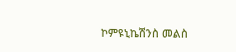ኮምዩኒኬሽንስ መልስ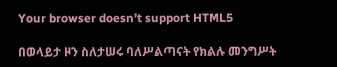Your browser doesn’t support HTML5

በወላይታ ዞን ስለታሠሩ ባለሥልጣናት የክልሉ መንግሥት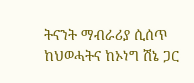ትናንት ማብራሪያ ሲሰጥ ከህወሓትና ከኦነግ ሽኔ ጋር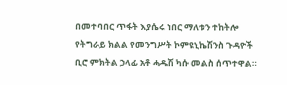በመተባበር ጥፋት እያሴሩ ነበር ማለቱን ተከትሎ የትግራይ ክልል የመንግሥት ኮምዩኒኬሽንስ ጉዳዮች ቢሮ ምክትል ኃላፊ አቶ ሓዱሽ ካሱ መልስ ሰጥተዋል።